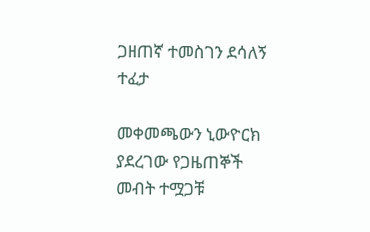ጋዘጠኛ ተመስገን ደሳለኝ ተፈታ

መቀመጫውን ኒውዮርክ ያደረገው የጋዜጠኞች መብት ተሟጋቹ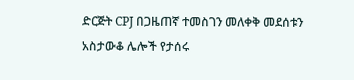ድርጅት CPJ በጋዜጠኛ ተመስገን መለቀቅ መደሰቱን አስታውቆ ሌሎች የታሰሩ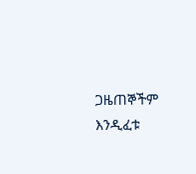ጋዜጠኞችም እንዲፈቱ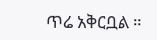ጥሬ አቅርቧል ።